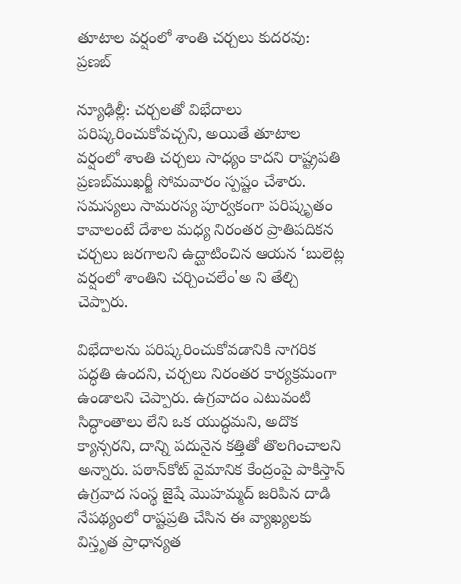తూటాల వర్షంలో శాంతి చర్చలు కుదరవు: ప్రణబ్

న్యూఢిల్లీ: చర్చలతో విభేదాలు పరిష్కరించుకోవచ్చని, అయితే తూటాల వర్షంలో శాంతి చర్చలు సాధ్యం కాదని రాష్ట్రపతి ప్రణబ్‌ముఖర్జీ సోమవారం స్పష్టం చేశారు. సమస్యలు సామరస్య పూర్వకంగా పరిష్కృతం కావాలంటే దేశాల మధ్య నిరంతర ప్రాతిపదికన చర్చలు జరగాలని ఉద్ఘాటించిన ఆయన ‘బులెట్ల వర్షంలో శాంతిని చర్చించలేం'అ ని తేల్చి చెప్పారు.

విభేదాలను పరిష్కరించుకోవడానికి నాగరిక పద్ధతి ఉందని, చర్చలు నిరంతర కార్యక్రమంగా ఉండాలని చెప్పారు. ఉగ్రవాదం ఎటువంటి సిద్ధాంతాలు లేని ఒక యుద్ధమని, అదొక క్యాన్సరని, దాన్ని పదునైన కత్తితో తొలగించాలని అన్నారు. పఠాన్‌కోట్ వైమానిక కేంద్రంపై పాకిస్తాన్ ఉగ్రవాద సంస్థ జైషే మొహమ్మద్ జరిపిన దాడి నేపథ్యంలో రాష్టప్రతి చేసిన ఈ వ్యాఖ్యలకు విస్తృత ప్రాధాన్యత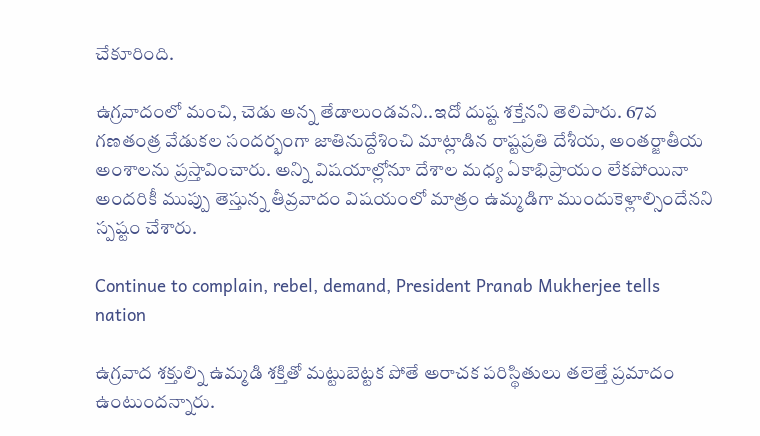చేకూరింది.

ఉగ్రవాదంలో మంచి, చెడు అన్న తేడాలుండవని..ఇదో దుష్ట శక్తేనని తెలిపారు. 67వ గణతంత్ర వేడుకల సందర్భంగా జాతినుద్దేశించి మాట్లాడిన రాష్టప్రతి దేశీయ, అంతర్జాతీయ అంశాలను ప్రస్తావించారు. అన్ని విషయాల్లోనూ దేశాల మధ్య ఏకాభిప్రాయం లేకపోయినా అందరికీ ముప్పు తెస్తున్న తీవ్రవాదం విషయంలో మాత్రం ఉమ్మడిగా ముందుకెళ్లాల్సిందేనని స్పష్టం చేశారు.

Continue to complain, rebel, demand, President Pranab Mukherjee tells nation

ఉగ్రవాద శక్తుల్ని ఉమ్మడి శక్తితో మట్టుబెట్టక పోతే అరాచక పరిస్థితులు తలెత్తే ప్రమాదం ఉంటుందన్నారు.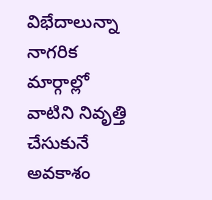విభేదాలున్నా నాగరిక మార్గాల్లో వాటిని నివృత్తి చేసుకునే అవకాశం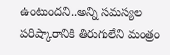ఉంటుందని..అన్ని సమస్యల పరిష్కారానికి తిరుగులేని మంత్రం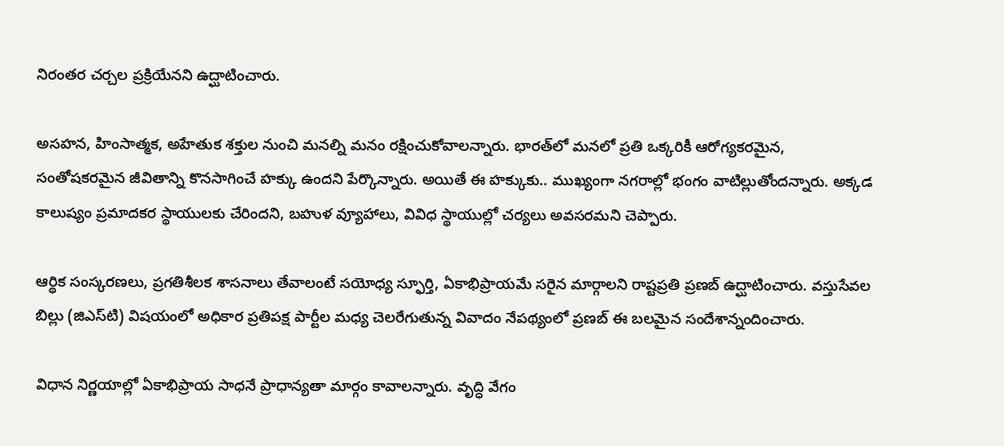నిరంతర చర్చల ప్రక్రియేనని ఉద్ఘాటించారు.

అసహన, హింసాత్మక, అహేతుక శక్తుల నుంచి మనల్ని మనం రక్షించుకోవాలన్నారు. భారత్‌లో మనలో ప్రతి ఒక్కరికీ ఆరోగ్యకరమైన, సంతోషకరమైన జీవితాన్ని కొనసాగించే హక్కు ఉందని పేర్కొన్నారు. అయితే ఈ హక్కుకు.. ముఖ్యంగా నగరాల్లో భంగం వాటిల్లుతోందన్నారు. అక్కడ కాలుష్యం ప్రమాదకర స్థాయులకు చేరిందని, బహుళ వ్యూహాలు, వివిధ స్థాయుల్లో చర్యలు అవసరమని చెప్పారు.

ఆర్థిక సంస్కరణలు, ప్రగతిశీలక శాసనాలు తేవాలంటే సయోధ్య స్ఫూర్తి, ఏకాభిప్రాయమే సరైన మార్గాలని రాష్టప్రతి ప్రణబ్ ఉద్ఘాటించారు. వస్తుసేవల బిల్లు (జిఎస్‌టి) విషయంలో అధికార ప్రతిపక్ష పార్టీల మధ్య చెలరేగుతున్న వివాదం నేపథ్యంలో ప్రణబ్ ఈ బలమైన సందేశాన్నందించారు.

విధాన నిర్ణయాల్లో ఏకాభిప్రాయ సాధనే ప్రాధాన్యతా మార్గం కావాలన్నారు. వృద్ధి వేగం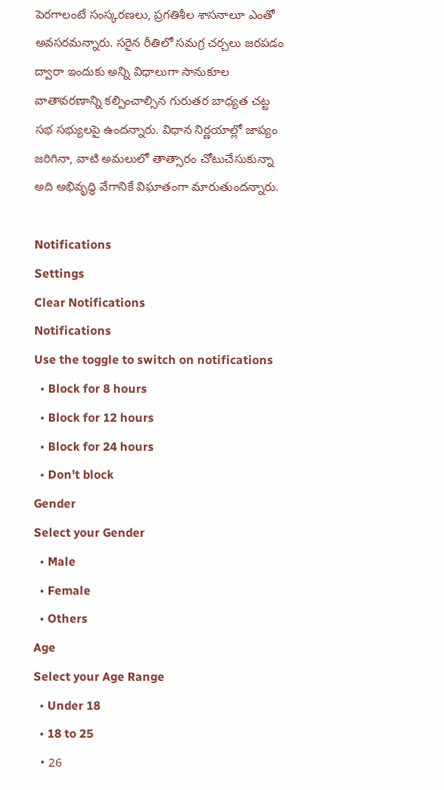పెరగాలంటే సంస్కరణలు, ప్రగతిశీల శాసనాలూ ఎంతో అవసరమన్నారు. సరైన రీతిలో సమగ్ర చర్చలు జరపడం ద్వారా ఇందుకు అన్ని విధాలుగా సానుకూల వాతావరణాన్ని కల్పించాల్సిన గురుతర బాధ్యత చట్ట సభ సభ్యులపై ఉందన్నారు. విధాన నిర్ణయాల్లో జాప్యం జరిగినా, వాటి అమలులో తాత్సారం చోటుచేసుకున్నా అది అభివృద్ధి వేగానికే విఘాతంగా మారుతుందన్నారు.

Notifications
Settings
Clear Notifications
Notifications
Use the toggle to switch on notifications
  • Block for 8 hours
  • Block for 12 hours
  • Block for 24 hours
  • Don't block
Gender
Select your Gender
  • Male
  • Female
  • Others
Age
Select your Age Range
  • Under 18
  • 18 to 25
  • 26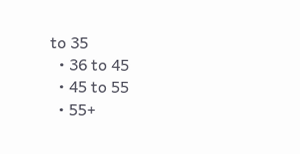to 35
  • 36 to 45
  • 45 to 55
  • 55+